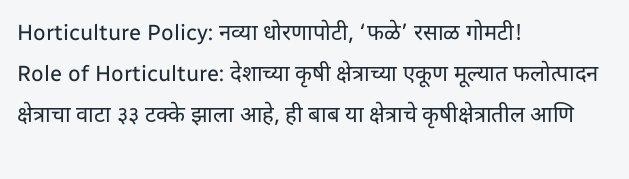Horticulture Policy: नव्या धोरणापोटी, ‘फळे’ रसाळ गोमटी!
Role of Horticulture: देशाच्या कृषी क्षेत्राच्या एकूण मूल्यात फलोत्पादन क्षेत्राचा वाटा ३३ टक्के झाला आहे, ही बाब या क्षेत्राचे कृषीक्षेत्रातील आणि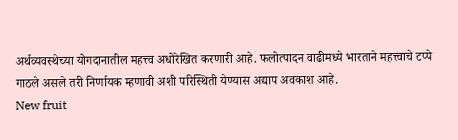अर्थव्यवस्थेच्या योगदानातील महत्त्व अधोरेखित करणारी आहे. फलोत्पादन वाढीमध्ये भारताने महत्त्वाचे टप्पे गाठले असले तरी निर्णायक म्हणावी अशी परिस्थिती येण्यास अद्याप अवकाश आहे.
New fruit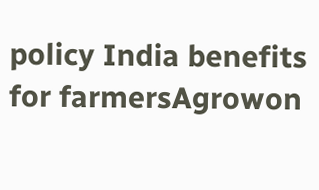policy India benefits for farmersAgrowon